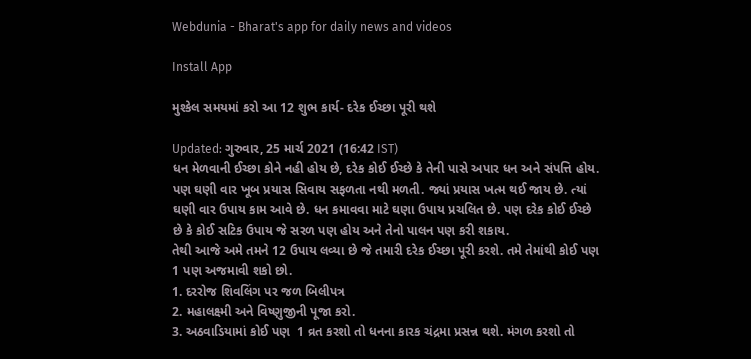Webdunia - Bharat's app for daily news and videos

Install App

મુશ્કેલ સમયમાં કરો આ 12 શુભ કાર્ય- દરેક ઈચ્છા પૂરી થશે

Updated: ગુરુવાર, 25 માર્ચ 2021 (16:42 IST)
ધન મેળવાની ઈચ્છા કોને નહી હોય છે, દરેક કોઈ ઈચ્છે કે તેની પાસે અપાર ધન અને સંપત્તિ હોય. પણ ઘણી વાર ખૂબ પ્રયાસ સિવાય સફળતા નથી મળતી. જ્યાં પ્રયાસ ખત્મ થઈ જાય છે. ત્યાં ઘણી વાર ઉપાય કામ આવે છે. ધન કમાવવા માટે ઘણા ઉપાય પ્રચલિત છે. પણ દરેક કોઈ ઈચ્છે છે કે કોઈ સટિક ઉપાય જે સરળ પણ હોય અને તેનો પાલન પણ કરી શકાય.
તેથી આજે અમે તમને 12 ઉપાય લવ્યા છે જે તમારી દરેક ઈચ્છા પૂરી કરશે. તમે તેમાંથી કોઈ પણ 1 પણ અજમાવી શકો છો.
1. દરરોજ શિવલિંગ પર જળ બિલીપત્ર
2. મહાલક્ષ્મી અને વિષ્ણુજીની પૂજા કરો.
3. અઠવાડિયામાં કોઈ પણ  1 વ્રત કરશો તો ધનના કારક ચંદ્રમા પ્રસન્ન થશે. મંગળ કરશો તો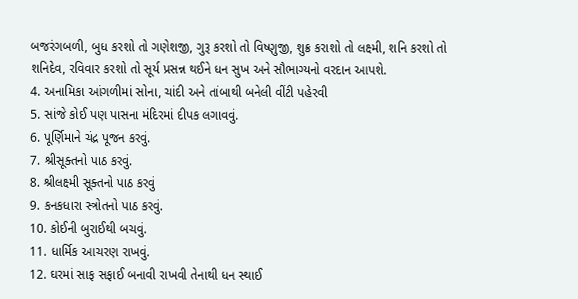બજરંગબળી, બુધ કરશો તો ગણેશજી, ગુરૂ કરશો તો વિષ્ણુજી, શુક્ર કરાશો તો લક્ષ્મી, શનિ કરશો તો શનિદેવ, રવિવાર કરશો તો સૂર્ય પ્રસન્ન થઈને ધન સુખ અને સૌભાગ્યનો વરદાન આપશે.
4. અનામિકા આંગળીમાં સોના, ચાંદી અને તાંબાથી બનેલી વીંટી પહેરવી
5. સાંજે કોઈ પણ પાસના મંદિરમાં દીપક લગાવવું.
6. પૂર્ણિમાને ચંદ્ર પૂજન કરવું.
7. શ્રીસૂક્તનો પાઠ કરવું.
8. શ્રીલક્ષ્મી સૂક્તનો પાઠ કરવું
9. કનકધારા સ્ત્રોતનો પાઠ કરવું.
10. કોઈની બુરાઈથી બચવું.
11. ધાર્મિક આચરણ રાખવું.
12. ઘરમાં સાફ સફાઈ બનાવી રાખવી તેનાથી ધન સ્થાઈ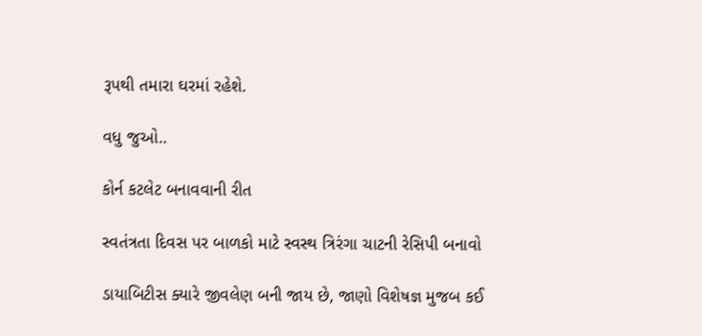રૂપથી તમારા ઘરમાં રહેશે.

વધુ જુઓ..

કોર્ન કટલેટ બનાવવાની રીત

સ્વતંત્રતા દિવસ પર બાળકો માટે સ્વસ્થ ત્રિરંગા ચાટની રેસિપી બનાવો

ડાયાબિટીસ ક્યારે જીવલેણ બની જાય છે, જાણો વિશેષજ્ઞ મુજબ કઈ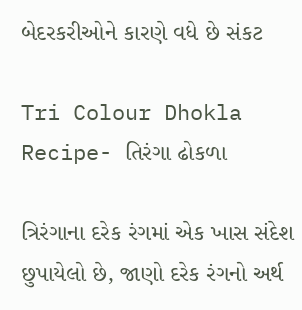બેદરકરીઓને કારણે વધે છે સંકટ

Tri Colour Dhokla Recipe- તિરંગા ઢોકળા

ત્રિરંગાના દરેક રંગમાં એક ખાસ સંદેશ છુપાયેલો છે, જાણો દરેક રંગનો અર્થ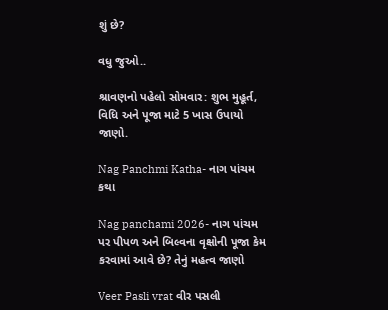શું છે?

વધુ જુઓ..

શ્રાવણનો પહેલો સોમવાર: શુભ મુહૂર્ત, વિધિ અને પૂજા માટે 5 ખાસ ઉપાયો જાણો.

Nag Panchmi Katha- નાગ પાંચમ કથા

Nag panchami 2026- નાગ પાંચમ પર પીપળ અને બિલ્વના વૃક્ષોની પૂજા કેમ કરવામાં આવે છે? તેનું મહત્વ જાણો

Veer Pasli vrat વીર પસલી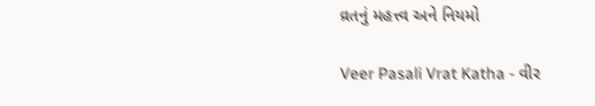વ્રતનું મહત્ત્વ અને નિયમો

Veer Pasali Vrat Katha - વીર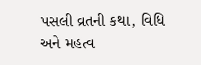પસલી વ્રતની કથા, વિધિ અને મહત્વ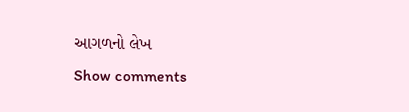આગળનો લેખ
Show comments